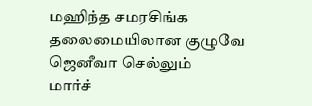மஹிந்த சமரசிங்க தலைமையிலான குழுவே ஜெனீவா செல்லும்
மார்ச்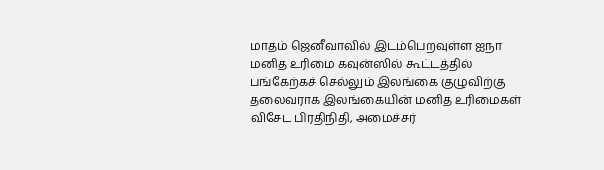மாதம் ஜெனீவாவில் இடம்பெறவுள்ள ஐநா மனித உரிமை கவுன்ஸில் கூட்டத்தில் பங்கேற்கச் செல்லும் இலங்கை குழுவிற்கு தலைவராக இலங்கையின் மனித உரிமைகள் விசேட பிரதிநிதி, அமைச்சர்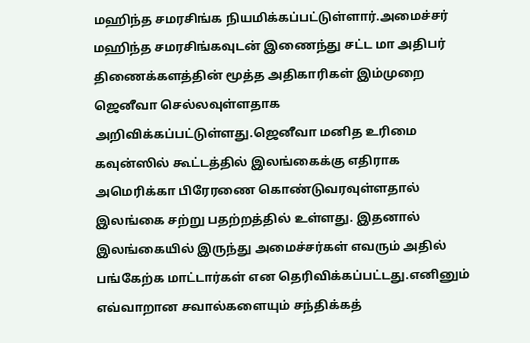மஹிந்த சமரசிங்க நியமிக்கப்பட்டுள்ளார்.அமைச்சர் மஹிந்த சமரசிங்கவுடன் இணைந்து சட்ட மா அதிபர் திணைக்களத்தின் மூத்த அதிகாரிகள் இம்முறை ஜெனீவா செல்லவுள்ளதாக அறிவிக்கப்பட்டுள்ளது.ஜெனீவா மனித உரிமை கவுன்ஸில் கூட்டத்தில் இலங்கைக்கு எதிராக அமெரிக்கா பிரேரணை கொண்டுவரவுள்ளதால் இலங்கை சற்று பதற்றத்தில் உள்ளது. இதனால் இலங்கையில் இருந்து அமைச்சர்கள் எவரும் அதில் பங்கேற்க மாட்டார்கள் என தெரிவிக்கப்பட்டது.எனினும் எவ்வாறான சவால்களையும் சந்திக்கத்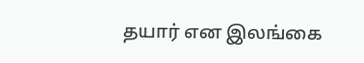தயார் என இலங்கை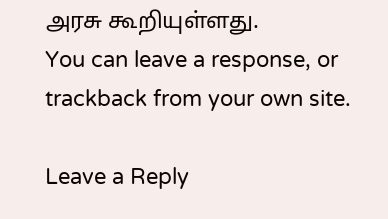அரசு கூறியுள்ளது.
You can leave a response, or trackback from your own site.

Leave a Reply